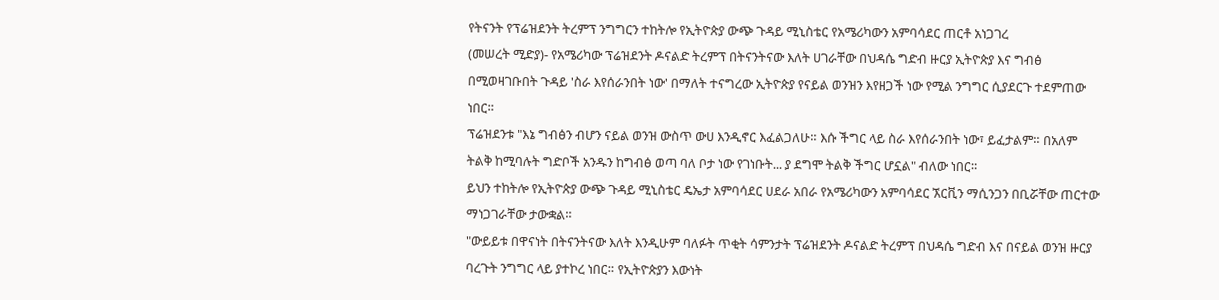የትናንት የፕሬዝደንት ትረምፕ ንግግርን ተከትሎ የኢትዮጵያ ውጭ ጉዳይ ሚኒስቴር የአሜሪካውን አምባሳደር ጠርቶ አነጋገረ
(መሠረት ሚድያ)- የአሜሪካው ፕሬዝደንት ዶናልድ ትረምፕ በትናንትናው እለት ሀገራቸው በህዳሴ ግድብ ዙርያ ኢትዮጵያ እና ግብፅ በሚወዛገቡበት ጉዳይ 'ስራ እየሰራንበት ነው' በማለት ተናግረው ኢትዮጵያ የናይል ወንዝን እየዘጋች ነው የሚል ንግግር ሲያደርጉ ተደምጠው ነበር።
ፕሬዝደንቱ "እኔ ግብፅን ብሆን ናይል ወንዝ ውስጥ ውሀ እንዲኖር እፈልጋለሁ። እሱ ችግር ላይ ስራ እየሰራንበት ነው፣ ይፈታልም። በአለም ትልቅ ከሚባሉት ግድቦች አንዱን ከግብፅ ወጣ ባለ ቦታ ነው የገነቡት... ያ ደግሞ ትልቅ ችግር ሆኗል" ብለው ነበር።
ይህን ተከትሎ የኢትዮጵያ ውጭ ጉዳይ ሚኒስቴር ዴኤታ አምባሳደር ሀደራ አበራ የአሜሪካውን አምባሳደር ኧርቪን ማሲንጋን በቢሯቸው ጠርተው ማነጋገራቸው ታውቋል።
"ውይይቱ በዋናነት በትናንትናው እለት እንዲሁም ባለፉት ጥቂት ሳምንታት ፕሬዝደንት ዶናልድ ትረምፕ በህዳሴ ግድብ እና በናይል ወንዝ ዙርያ ባረጉት ንግግር ላይ ያተኮረ ነበር። የኢትዮጵያን እውነት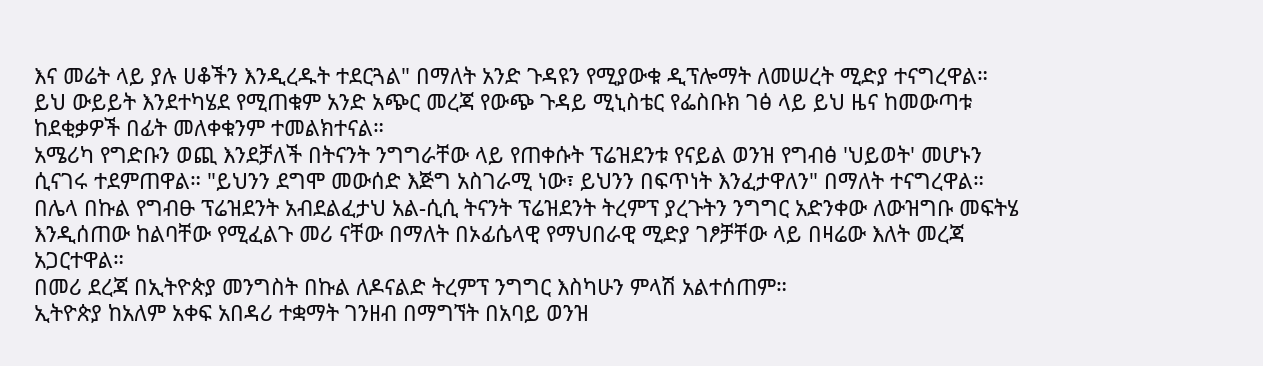እና መሬት ላይ ያሉ ሀቆችን እንዲረዱት ተደርጓል" በማለት አንድ ጉዳዩን የሚያውቁ ዲፕሎማት ለመሠረት ሚድያ ተናግረዋል።
ይህ ውይይት እንደተካሄደ የሚጠቁም አንድ አጭር መረጃ የውጭ ጉዳይ ሚኒስቴር የፌስቡክ ገፅ ላይ ይህ ዜና ከመውጣቱ ከደቂቃዎች በፊት መለቀቁንም ተመልክተናል።
አሜሪካ የግድቡን ወጪ እንደቻለች በትናንት ንግግራቸው ላይ የጠቀሱት ፕሬዝደንቱ የናይል ወንዝ የግብፅ 'ህይወት' መሆኑን ሲናገሩ ተደምጠዋል። "ይህንን ደግሞ መውሰድ እጅግ አስገራሚ ነው፣ ይህንን በፍጥነት እንፈታዋለን" በማለት ተናግረዋል።
በሌላ በኩል የግብፁ ፕሬዝደንት አብደልፈታህ አል-ሲሲ ትናንት ፕሬዝደንት ትረምፕ ያረጉትን ንግግር አድንቀው ለውዝግቡ መፍትሄ እንዲሰጠው ከልባቸው የሚፈልጉ መሪ ናቸው በማለት በኦፊሴላዊ የማህበራዊ ሚድያ ገፆቻቸው ላይ በዛሬው እለት መረጃ አጋርተዋል።
በመሪ ደረጃ በኢትዮጵያ መንግስት በኩል ለዶናልድ ትረምፕ ንግግር እስካሁን ምላሽ አልተሰጠም።
ኢትዮጵያ ከአለም አቀፍ አበዳሪ ተቋማት ገንዘብ በማግኘት በአባይ ወንዝ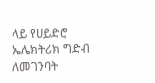ላይ የሀይድሮ ኤሌክትሪክ ግድብ ለመገንባት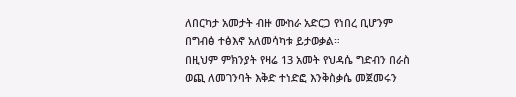ለበርካታ አመታት ብዙ ሙከራ አድርጋ የነበረ ቢሆንም በግብፅ ተፅእኖ አለመሳካቱ ይታወቃል።
በዚህም ምክንያት የዛሬ 13 አመት የህዳሴ ግድብን በራስ ወጪ ለመገንባት እቅድ ተነድፎ እንቅስቃሴ መጀመሩን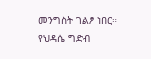መንግስት ገልፆ ነበር።
የህዳሴ ግድብ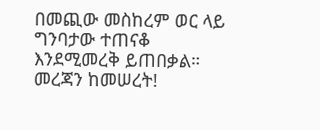በመጪው መስከረም ወር ላይ ግንባታው ተጠናቆ እንደሚመረቅ ይጠበቃል።
መረጃን ከመሠረት!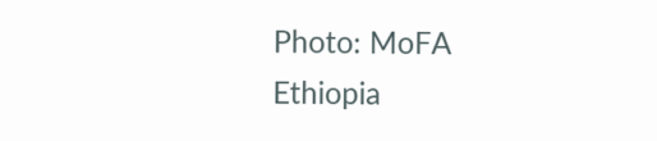Photo: MoFA Ethiopia